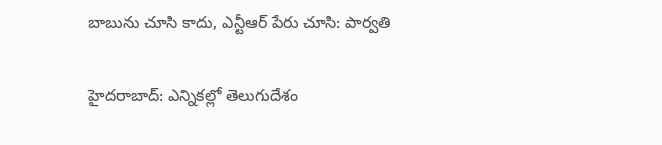బాబును చూసి కాదు, ఎన్టీఆర్ పేరు చూసి: పార్వతి

హైదరాబాద్: ఎన్నికల్లో తెలుగుదేశం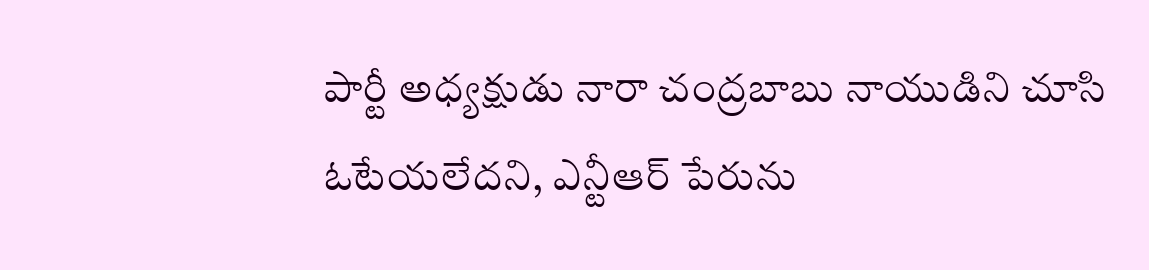పార్టీ అధ్యక్షుడు నారా చంద్రబాబు నాయుడిని చూసి ఓటేయలేదని, ఎన్టీఆర్ పేరును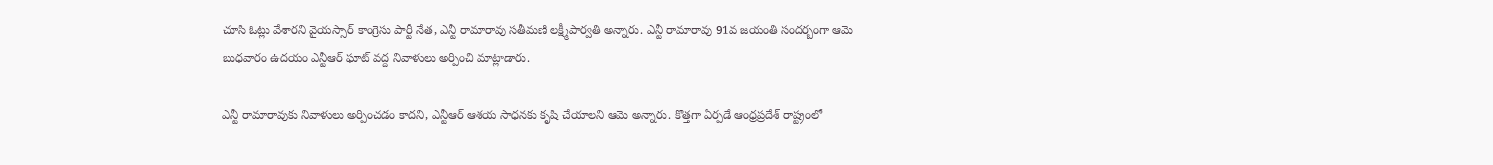చూసి ఓట్లు వేశారని వైయస్సార్ కాంగ్రెసు పార్టీ నేత, ఎన్టీ రామారావు సతీమణి లక్ష్మీపార్వతి అన్నారు. ఎన్టీ రామారావు 91వ జయంతి సందర్బంగా ఆమె బుధవారం ఉదయం ఎన్టీఆర్ ఘాట్ వద్ద నివాళులు అర్పించి మాట్లాడారు.

ఎన్టీ రామారావుకు నివాళులు అర్పించడం కాదని, ఎన్టీఆర్ ఆశయ సాధనకు కృషి చేయాలని ఆమె అన్నారు. కొత్తగా ఏర్పడే ఆంధ్రప్రదేశ్ రాష్ట్రంలో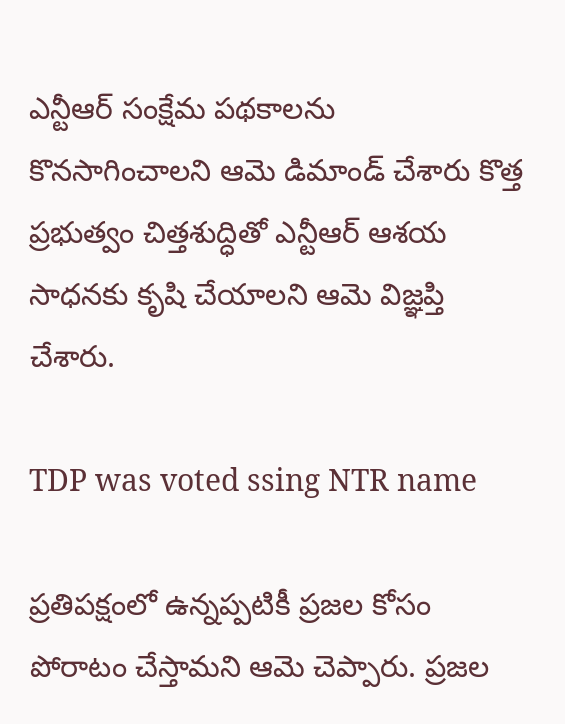ఎన్టీఆర్ సంక్షేమ పథకాలను కొనసాగించాలని ఆమె డిమాండ్ చేశారు కొత్త ప్రభుత్వం చిత్తశుద్ధితో ఎన్టీఆర్ ఆశయ సాధనకు కృషి చేయాలని ఆమె విజ్ఞప్తి చేశారు.

TDP was voted ssing NTR name

ప్రతిపక్షంలో ఉన్నప్పటికీ ప్రజల కోసం పోరాటం చేస్తామని ఆమె చెప్పారు. ప్రజల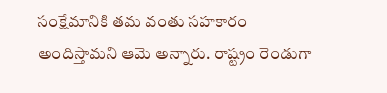సంక్షేమానికి తమ వంతు సహకారం అందిస్తామని ఆమె అన్నారు. రాష్ట్రం రెండుగా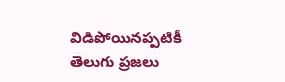విడిపోయినప్పటికీ తెలుగు ప్రజలు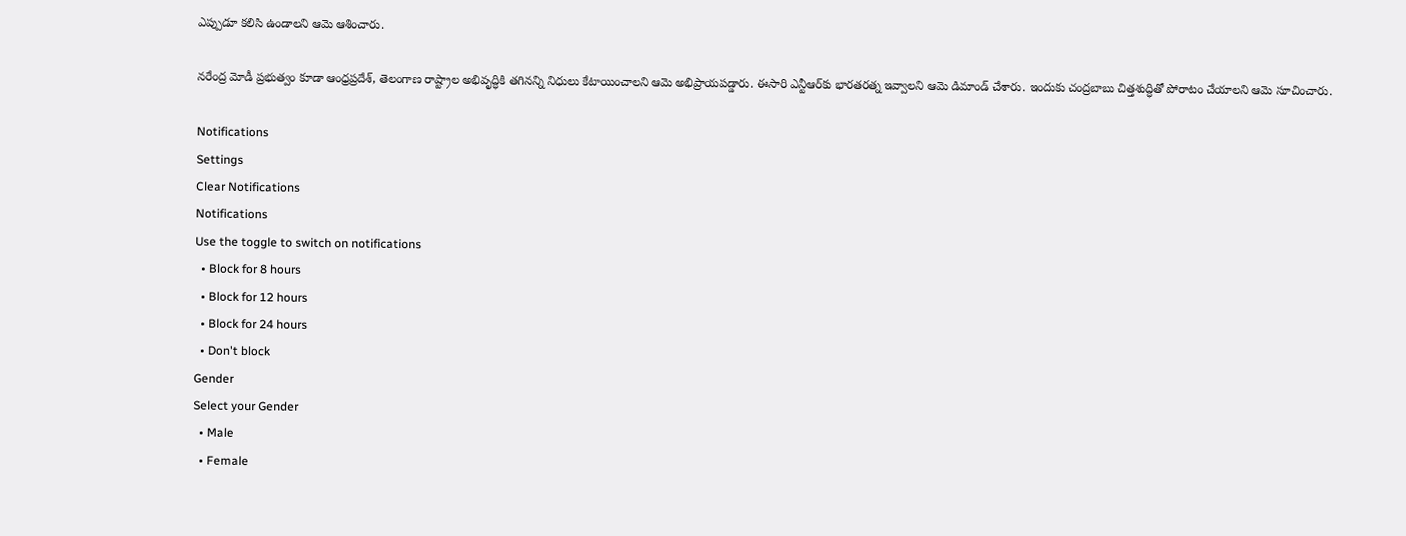ఎప్పుడూ కలిసి ఉండాలని ఆమె ఆశించారు.

నరేంద్ర మోడీ ప్రభుత్వం కూడా ఆంధ్రప్రదేశ్, తెలంగాణ రాష్ట్రాల అభివృద్ధికి తగినన్ని నిధులు కేటాయించాలని ఆమె అభిప్రాయపడ్డారు. ఈసారి ఎన్టీఆర్‌కు భారతరత్న ఇవ్వాలని ఆమె డిమాండ్ చేశారు. ఇందుకు చంద్రబాబు చిత్తశుద్ధితో పోరాటం చేయాలని ఆమె సూచించారు.

Notifications
Settings
Clear Notifications
Notifications
Use the toggle to switch on notifications
  • Block for 8 hours
  • Block for 12 hours
  • Block for 24 hours
  • Don't block
Gender
Select your Gender
  • Male
  • Female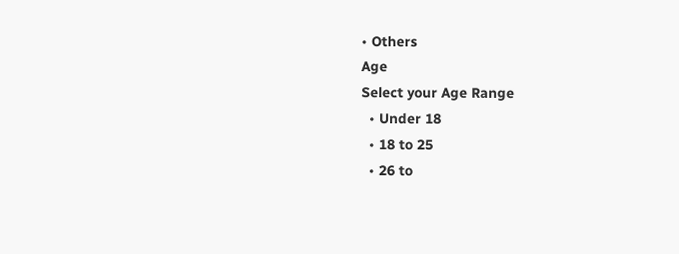• Others
Age
Select your Age Range
  • Under 18
  • 18 to 25
  • 26 to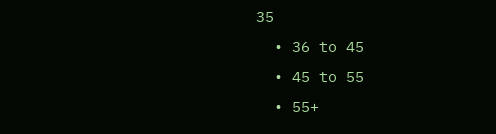35
  • 36 to 45
  • 45 to 55
  • 55+